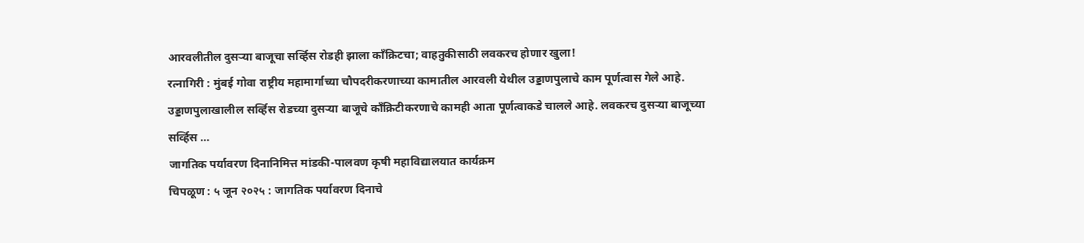आरवलीतील दुसऱ्या बाजूचा सर्व्हिस रोडही झाला काँक्रिटचा; वाहतुकीसाठी लवकरच होणार खुला!
रत्नागिरी : मुंबई गोवा राष्ट्रीय महामार्गाच्या चौपदरीकरणाच्या कामातील आरवली येथील उड्डाणपुलाचे काम पूर्णत्वास गेले आहे. उड्डाणपुलाखालील सर्व्हिस रोडच्या दुसऱ्या बाजूचे काँक्रिटीकरणाचे कामही आता पूर्णत्वाकडे चालले आहे. लवकरच दुसऱ्या बाजूच्या सर्व्हिस …
जागतिक पर्यावरण दिनानिमित्त मांडकी-पालवण कृषी महाविद्यालयात कार्यक्रम
चिपळूण : ५ जून २०२५ : जागतिक पर्यावरण दिनाचे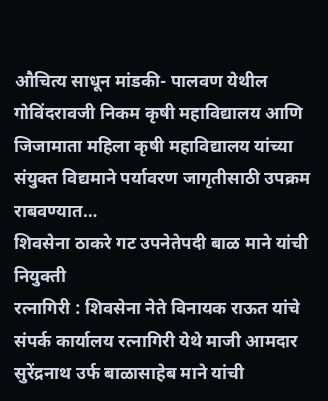औचित्य साधून मांडकी- पालवण येथील गोविंदरावजी निकम कृषी महाविद्यालय आणि जिजामाता महिला कृषी महाविद्यालय यांच्या संयुक्त विद्यमाने पर्यावरण जागृतीसाठी उपक्रम राबवण्यात…
शिवसेना ठाकरे गट उपनेतेपदी बाळ माने यांची नियुक्ती
रत्नागिरी : शिवसेना नेते विनायक राऊत यांचे संपर्क कार्यालय रत्नागिरी येथे माजी आमदार सुरेंद्रनाथ उर्फ बाळासाहेब माने यांची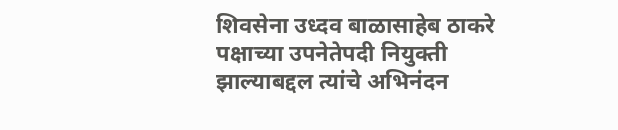शिवसेना उध्दव बाळासाहेब ठाकरे पक्षाच्या उपनेतेपदी नियुक्ती झाल्याबद्दल त्यांचे अभिनंदन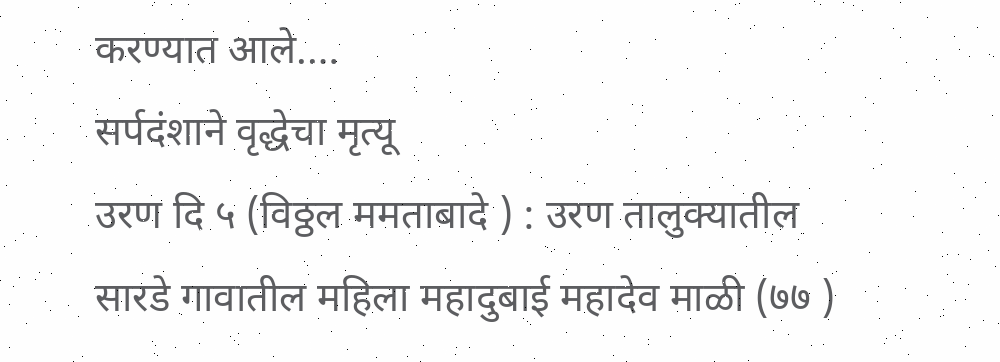करण्यात आले.…
सर्पदंशाने वृद्धेचा मृत्यू
उरण दि ५ (विठ्ठल ममताबादे ) : उरण तालुक्यातील सारडे गावातील महिला महादुबाई महादेव माळी (७७ )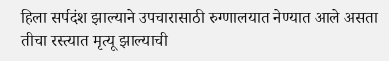हिला सर्पदंश झाल्याने उपचारासाठी रुग्णालयात नेण्यात आले असता तीचा रस्त्यात मृत्यू झाल्याची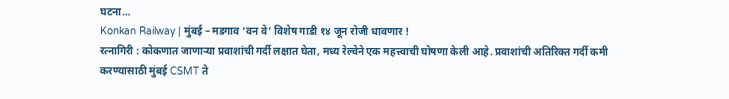घटना…
Konkan Railway | मुंबई – मडगाव ‘वन वे’ विशेष गाडी १४ जून रोजी धावणार !
रत्नागिरी : कोकणात जाणाऱ्या प्रवाशांची गर्दी लक्षात घेता, मध्य रेल्वेने एक महत्त्वाची घोषणा केली आहे. प्रवाशांची अतिरिक्त गर्दी कमी करण्यासाठी मुंबई CSMT ते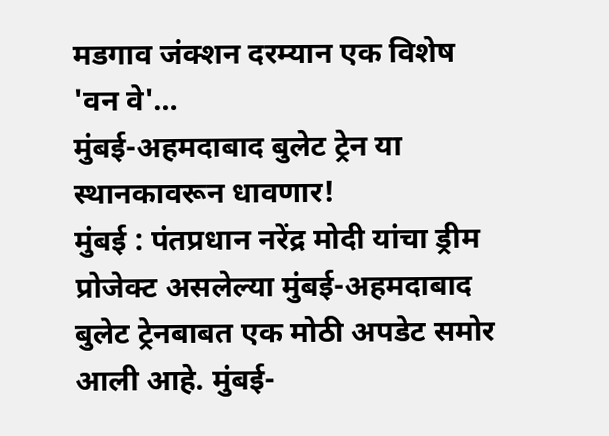मडगाव जंक्शन दरम्यान एक विशेष 'वन वे'…
मुंबई-अहमदाबाद बुलेट ट्रेन या स्थानकावरून धावणार!
मुंबई : पंतप्रधान नरेंद्र मोदी यांचा ड्रीम प्रोजेक्ट असलेल्या मुंबई-अहमदाबाद बुलेट ट्रेनबाबत एक मोठी अपडेट समोर आली आहे. मुंबई-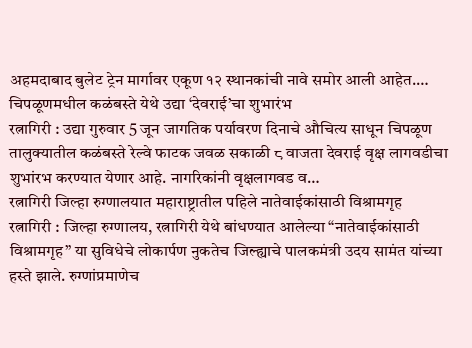अहमदाबाद बुलेट ट्रेन मार्गावर एकूण १२ स्थानकांची नावे समोर आली आहेत.…
चिपळूणमधील कळंबस्ते येथे उद्या ‘देवराई’चा शुभारंभ
रत्नागिरी : उद्या गुरुवार 5 जून जागतिक पर्यावरण दिनाचे औचित्य साधून चिपळूण तालुक्यातील कळंबस्ते रेल्वे फाटक जवळ सकाळी ८ वाजता देवराई वृक्ष लागवडीचा शुभांरभ करण्यात येणार आहे. नागरिकांनी वृक्षलागवड व…
रत्नागिरी जिल्हा रुग्णालयात महाराष्ट्रातील पहिले नातेवाईकांसाठी विश्रामगृह
रत्नागिरी : जिल्हा रुग्णालय, रत्नागिरी येथे बांधण्यात आलेल्या “नातेवाईकांसाठी विश्रामगृह” या सुविधेचे लोकार्पण नुकतेच जिल्ह्याचे पालकमंत्री उदय सामंत यांच्या हस्ते झाले. रुग्णांप्रमाणेच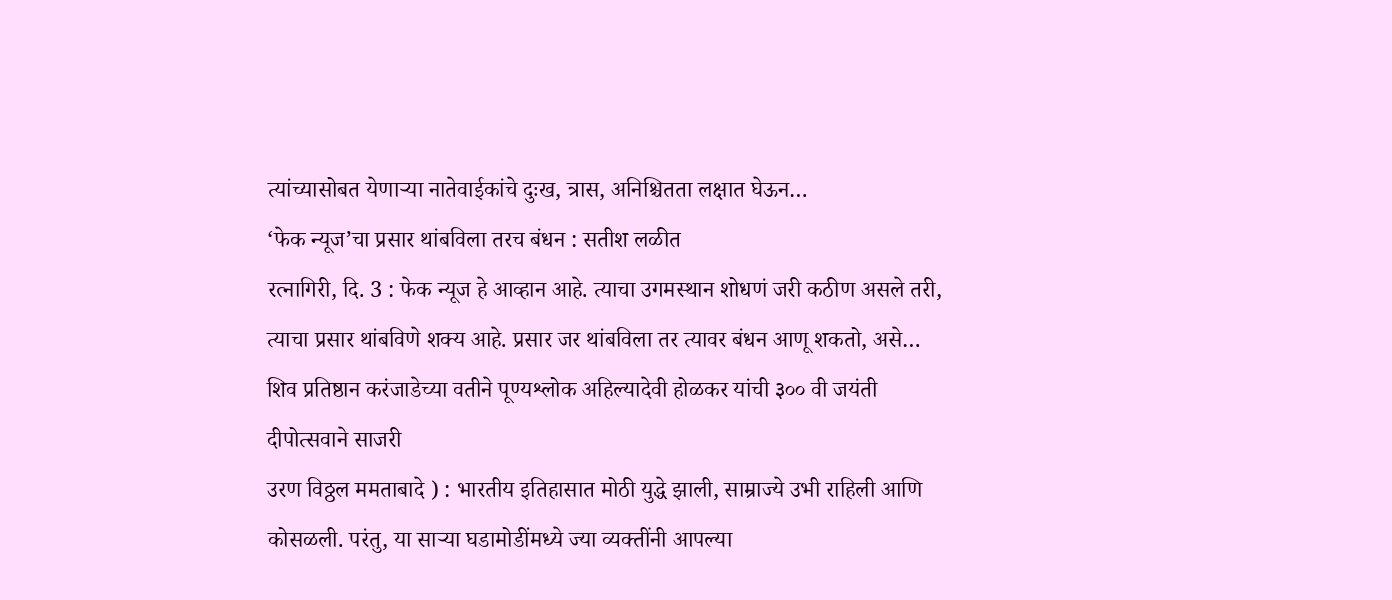त्यांच्यासोबत येणाऱ्या नातेवाईकांचे दुःख, त्रास, अनिश्चितता लक्षात घेऊन…
‘फेक न्यूज’चा प्रसार थांबविला तरच बंधन : सतीश लळीत
रत्नागिरी, दि. 3 : फेक न्यूज हे आव्हान आहे. त्याचा उगमस्थान शोधणं जरी कठीण असले तरी, त्याचा प्रसार थांबविणे शक्य आहे. प्रसार जर थांबविला तर त्यावर बंधन आणू शकतो, असे…
शिव प्रतिष्ठान करंजाडेच्या वतीने पूण्यश्लोक अहिल्यादेवी होळकर यांची ३०० वी जयंती दीपोत्सवाने साजरी
उरण विठ्ठल ममताबादे ) : भारतीय इतिहासात मोठी युद्धे झाली, साम्राज्ये उभी राहिली आणि कोसळली. परंतु, या साऱ्या घडामोडींमध्ये ज्या व्यक्तींनी आपल्या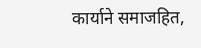कार्याने समाजहित,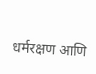धर्मरक्षण आणि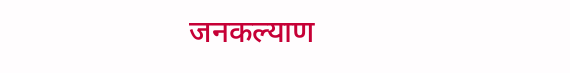जनकल्याण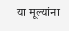या मूल्यांना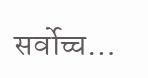सर्वोच्च…